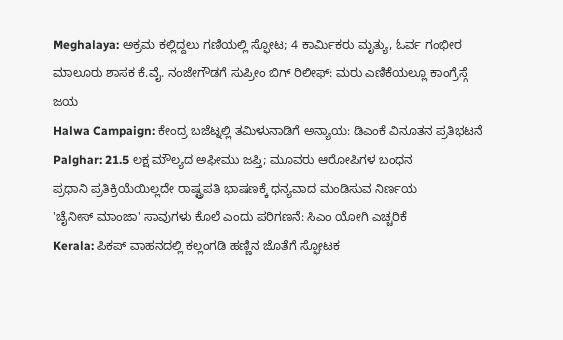Meghalaya: ಅಕ್ರಮ ಕಲ್ಲಿದ್ದಲು ಗಣಿಯಲ್ಲಿ ಸ್ಫೋಟ; 4 ಕಾರ್ಮಿಕರು ಮೃತ್ಯು, ಓರ್ವ ಗಂಭೀರ
ಮಾಲೂರು ಶಾಸಕ ಕೆ.ವೈ. ನಂಜೇಗೌಡಗೆ ಸುಪ್ರೀಂ ಬಿಗ್ ರಿಲೀಫ್: ಮರು ಎಣಿಕೆಯಲ್ಲೂ ಕಾಂಗ್ರೆಸ್ಗೆ ಜಯ
Halwa Campaign: ಕೇಂದ್ರ ಬಜೆಟ್ನಲ್ಲಿ ತಮಿಳುನಾಡಿಗೆ ಅನ್ಯಾಯ: ಡಿಎಂಕೆ ವಿನೂತನ ಪ್ರತಿಭಟನೆ
Palghar: 21.5 ಲಕ್ಷ ಮೌಲ್ಯದ ಅಫೀಮು ಜಪ್ತಿ; ಮೂವರು ಆರೋಪಿಗಳ ಬಂಧನ
ಪ್ರಧಾನಿ ಪ್ರತಿಕ್ರಿಯೆಯಿಲ್ಲದೇ ರಾಷ್ಟ್ರಪತಿ ಭಾಷಣಕ್ಕೆ ಧನ್ಯವಾದ ಮಂಡಿಸುವ ನಿರ್ಣಯ
'ಚೈನೀಸ್ ಮಾಂಜಾ' ಸಾವುಗಳು ಕೊಲೆ ಎಂದು ಪರಿಗಣನೆ: ಸಿಎಂ ಯೋಗಿ ಎಚ್ಚರಿಕೆ
Kerala: ಪಿಕಪ್ ವಾಹನದಲ್ಲಿ ಕಲ್ಲಂಗಡಿ ಹಣ್ಣಿನ ಜೊತೆಗೆ ಸ್ಫೋಟಕ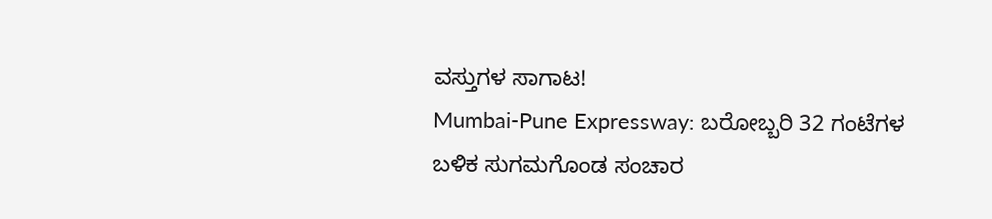ವಸ್ತುಗಳ ಸಾಗಾಟ!
Mumbai-Pune Expressway: ಬರೋಬ್ಬರಿ 32 ಗಂಟೆಗಳ ಬಳಿಕ ಸುಗಮಗೊಂಡ ಸಂಚಾರ